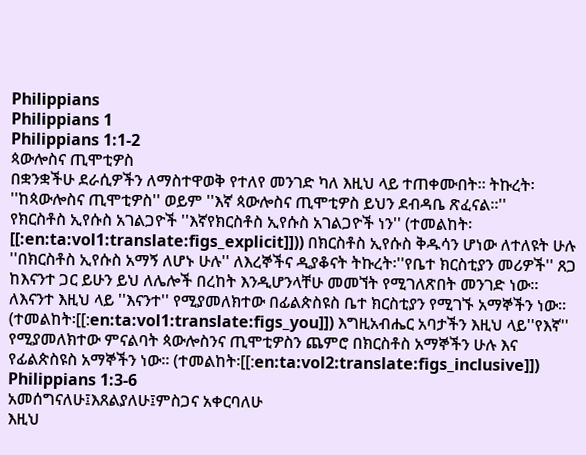Philippians
Philippians 1
Philippians 1:1-2
ጳውሎስና ጢሞቲዎስ
በቋንቋችሁ ደራሲዎችን ለማስተዋወቅ የተለየ መንገድ ካለ እዚህ ላይ ተጠቀሙበት። ትኩረት፡ ''ከጳውሎስና ጢሞቲዎስ'' ወይም ''እኛ ጳውሎስና ጢሞቲዎስ ይህን ደብዳቤ ጽፈናል።''
የክርስቶስ ኢየሱስ አገልጋዮች ''እኛየክርስቶስ ኢየሱስ አገልጋዮች ነን'' (ተመልከት፡[[:en:ta:vol1:translate:figs_explicit]])) በክርስቶስ ኢየሱስ ቅዱሳን ሆነው ለተለዩት ሁሉ ''በክርስቶስ ኢየሱስ አማኝ ለሆኑ ሁሉ'' ለእረኞችና ዲያቆናት ትኩረት፡''የቤተ ክርስቲያን መሪዎች'' ጸጋ ከእናንተ ጋር ይሁን ይህ ለሌሎች በረከት እንዲሆንላቸሁ መመኘት የሚገለጽበት መንገድ ነው። ለእናንተ እዚህ ላይ ''እናንተ'' የሚያመለክተው በፊልጵስዩስ ቤተ ክርስቲያን የሚገኙ አማኞችን ነው። (ተመልከት፡[[:en:ta:vol1:translate:figs_you]]) እግዚአብሔር አባታችን እዚህ ላይ''የእኛ'' የሚያመለክተው ምናልባት ጳውሎስንና ጢሞቲዎስን ጨምሮ በክርስቶስ አማኞችን ሁሉ እና የፊልጵስዩስ አማኞችን ነው። (ተመልከት፡[[:en:ta:vol2:translate:figs_inclusive]])
Philippians 1:3-6
አመሰግናለሁ፤እጸልያለሁ፤ምስጋና አቀርባለሁ
እዚህ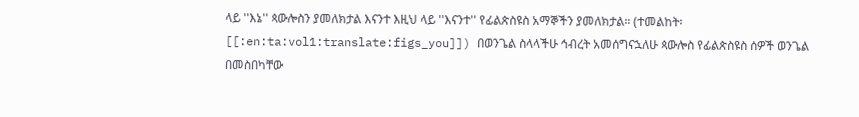ላይ ''እኔ'' ጳውሎስን ያመለክታል እናንተ እዚህ ላይ ''እናንተ'' የፊልጵስዩስ አማኞችን ያመለክታል። (ተመልከት፡[[:en:ta:vol1:translate:figs_you]]) በወንጌል ስላላችሁ ኅብረት አመሰግናኋለሁ ጳውሎስ የፊልጵስዩስ ሰዎች ወንጌል በመስበካቸው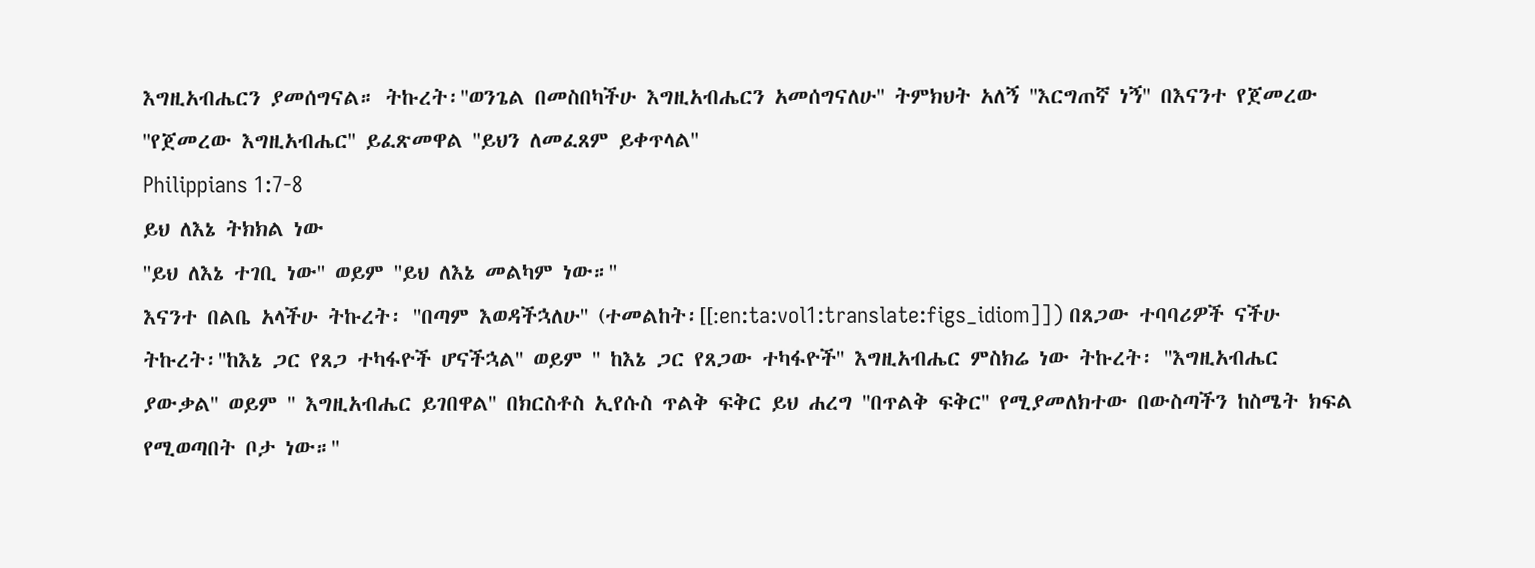እግዚአብሔርን ያመሰግናል። ትኩረት፡''ወንጌል በመስበካችሁ እግዚአብሔርን አመሰግናለሁ'' ትምክህት አለኝ ''እርግጠኛ ነኝ'' በእናንተ የጀመረው ''የጀመረው እግዚአብሔር'' ይፈጽመዋል ''ይህን ለመፈጸም ይቀጥላል''
Philippians 1:7-8
ይህ ለእኔ ትክክል ነው
''ይህ ለእኔ ተገቢ ነው'' ወይም ''ይህ ለእኔ መልካም ነው።''
እናንተ በልቤ አላችሁ ትኩረት፡ ''በጣም እወዳችኋለሁ'' (ተመልከት፡[[:en:ta:vol1:translate:figs_idiom]]) በጸጋው ተባባሪዎች ናችሁ ትኩረት፡''ከእኔ ጋር የጸጋ ተካፋዮች ሆናችኋል'' ወይም '' ከእኔ ጋር የጸጋው ተካፋዮች'' እግዚአብሔር ምስክሬ ነው ትኩረት፡ ''እግዚአብሔር ያውቃል'' ወይም '' እግዚአብሔር ይገበዋል'' በክርስቶስ ኢየሱስ ጥልቅ ፍቅር ይህ ሐረግ ''በጥልቅ ፍቅር'' የሚያመለክተው በውስጣችን ከስሜት ክፍል የሚወጣበት ቦታ ነው።''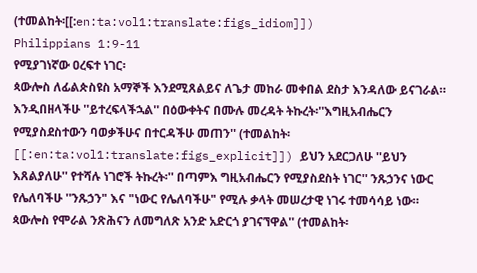(ተመልከት፡[[:en:ta:vol1:translate:figs_idiom]])
Philippians 1:9-11
የሚያገነኛው ዐረፍተ ነገር፡
ጳውሎስ ለፊልጵስዩስ አማኞች እንደሚጸልይና ለጌታ መከራ መቀበል ደስታ እንዳለው ይናገራል።
እንዲበዘላችሁ ''ይተረፍላችኋል'' በዕውቀትና በሙሉ መረዳት ትኩረት፡''እግዚአብሔርን የሚያስደስተውን ባወቃችሁና በተርዳችሁ መጠን'' (ተመልከት፡[[:en:ta:vol1:translate:figs_explicit]]) ይህን አደርጋለሁ ''ይህን እጸልያለሁ'' የተሻሉ ነገሮች ትኩረት፡'' በጣምእ ግዚአብሔርን የሚያስደስት ነገር'' ንጹኃንና ነውር የሌለባችሁ ''ንጹኃን" እና "ነውር የሌለባችሁ" የሚሉ ቃላት መሠረታዊ ነገሩ ተመሳሳይ ነው። ጳውሎስ የሞራል ንጽሕናን ለመግለጽ አንድ አድርጎ ያገናኘዋል'' (ተመልከት፡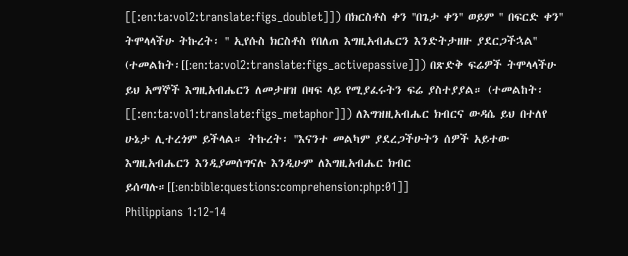[[:en:ta:vol2:translate:figs_doublet]]) በክርስቶስ ቀን ''በጌታ ቀን'' ወይም '' በፍርድ ቀን'' ትሞላላችሁ ትኩረት፡ '' ኢየሱስ ክርስቶስ የበለጠ እግዚአብሔርን እንድትታዘዙ ያደርጋችኋል'' (ተመልከት፡[[:en:ta:vol2:translate:figs_activepassive]]) በጽድቅ ፍሬዎች ትሞላላችሁ ይህ አማኞች እግዚአብሔርን ለመታዘዝ በዛፍ ላይ የሚያፈሩትን ፍሬ ያስተያያል። (ተመልከት፡[[:en:ta:vol1:translate:figs_metaphor]]) ለእግዝዚአብሔር ክብርና ውዳሴ ይህ በተለየ ሁኔታ ሊተረጎም ይችላል። ትኩረት፡ ''እናንተ መልካም ያደረጋችሁትን ሰዎች አይተው እግዚአብሔርን እንዲያመሰግናሉ እንዲሁም ለእግዚአብሔር ክብር ይሰጣሉ።[[:en:bible:questions:comprehension:php:01]]
Philippians 1:12-14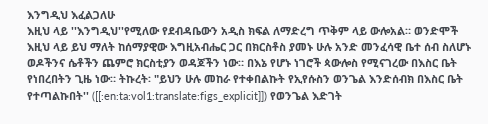እንግዲህ እፈልጋለሁ
እዚህ ላይ ''እንግዲህ''የሚለው የደብዳቤውን አዲስ ክፍል ለማድረግ ጥቅም ላይ ውሎአል። ወንድሞች እዚህ ላይ ይህ ማለት ከሰማያዊው እግዚአብሔር ጋር በክርስቶስ ያመኑ ሁሉ አንድ መንፈሳዊ ቤተ ሰብ ስለሆኑ ወዶችንና ሴቶችን ጨምሮ ክርስቲያን ወዳጆችን ነው። በእኔ የሆኑ ነገሮች ጳውሎስ የሚናገረው በእስር ቤት የነበረበትን ጊዜ ነው። ትኩረት፡ "ይህን ሁሉ መከራ የተቀበልኩት የኢየሱስን ወንጌል እንድሰብክ በእስር ቤት የተጣልኩበት'' ([[:en:ta:vol1:translate:figs_explicit]]) የወንጌል እድገት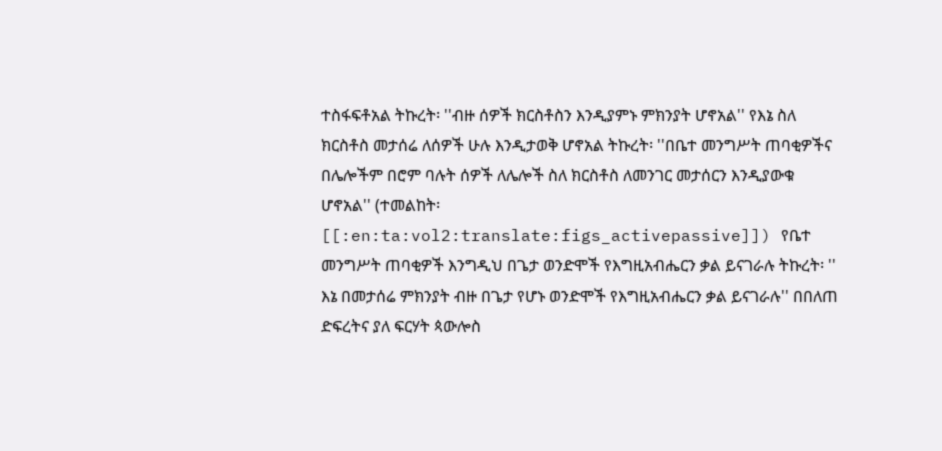ተስፋፍቶአል ትኩረት፡ ''ብዙ ሰዎች ክርስቶስን እንዲያምኑ ምክንያት ሆኖአል'' የእኔ ስለ ክርስቶስ መታሰሬ ለሰዎች ሁሉ እንዲታወቅ ሆኖአል ትኩረት፡ ''በቤተ መንግሥት ጠባቂዎችና በሌሎችም በሮም ባሉት ሰዎች ለሌሎች ስለ ክርስቶስ ለመንገር መታሰርን እንዲያውቁ ሆኖአል'' (ተመልከት፡[[:en:ta:vol2:translate:figs_activepassive]]) የቤተ መንግሥት ጠባቂዎች እንግዲህ በጌታ ወንድሞች የእግዚአብሔርን ቃል ይናገራሉ ትኩረት፡ '' እኔ በመታሰሬ ምክንያት ብዙ በጌታ የሆኑ ወንድሞች የእግዚአብሔርን ቃል ይናገራሉ'' በበለጠ ድፍረትና ያለ ፍርሃት ጳውሎስ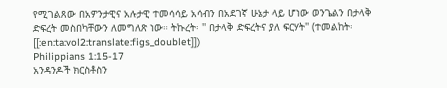የሚገልጸው በአዎንታዊና አሉታዊ ተመሳሳይ አሳብን በአደገኛ ሁኔታ ላይ ሆነው ወንጌልን በታላቅ ድፍረት መስበካቸውን ለመግለጽ ነው። ትኩረት፡ '' በታላቅ ድፍረትና ያለ ፍርሃት'' (ተመልከት፡[[:en:ta:vol2:translate:figs_doublet]])
Philippians 1:15-17
አንዳንዶች ክርስቶስን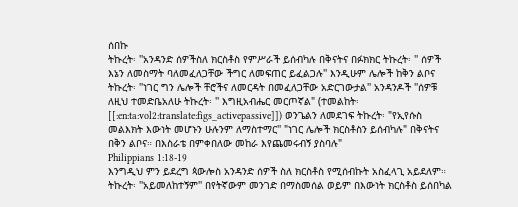ሰበኩ
ትኩረት፡ ''አንዳንድ ሰዎችስለ ክርስቶስ የምሥራች ይሰብካሉ በቅናትና በፉክክር ትኩረት፡ '' ሰዎች እኔን ለመስማት ባለመፈለጋቸው ችግር ለመፍጠር ይፈልጋሉ'' እንዲሁም ሌሎች ከቅን ልቦና ትኩረት፡ ''ነገር ግን ሌሎች ቸሮችና ለመርዳት በመፈለጋቸው አድርገውታል'' አንዳንዶች ''ሰዎቹ ለዚህ ተመድቤአለሁ ትኩረት፡ '' እግዚአብሔር መርጦኛል" (ተመልከት፡[[:en:ta:vol2:translate:figs_activepassive]]) ወንጌልን ለመደገፍ ትኩረት፡ "የኢየሱስ መልእክት እውነት መሆኑን ሁሉንም ለማስተማር'' "ነገር ሌሎች ክርስቶስን ይሰብካሉ" በቅናትና በቅን ልቦና። በእስራቴ በምቀበለው መከራ እየጨመሩብኝ ያስባሉ"
Philippians 1:18-19
እንግዲህ ምን ይደረግ ጳውሎስ አንዳንድ ሰዎች ስለ ክርስቶስ የሚሰብኩት አስፈላጊ አይደለም። ትኩረት፡ ''አይመለከተኝም'' በየትኛውም መንገድ በማስመሰል ወይም በእውነት ክርስቶስ ይሰበካል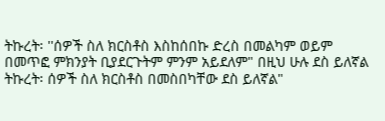ትኩረት፡ ''ሰዎች ስለ ክርስቶስ እስከሰበኩ ድረስ በመልካም ወይም በመጥፎ ምክንያት ቢያደርጉትም ምንም አይደለም" በዚህ ሁሉ ደስ ይለኛል ትኩረት፡ ሰዎች ስለ ክርስቶስ በመስበካቸው ደስ ይለኛል"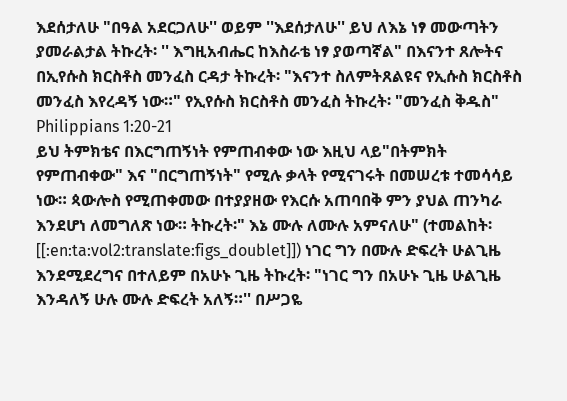እደሰታለሁ "በዓል አደርጋለሁ'' ወይም ''እደሰታለሁ'' ይህ ለእኔ ነፃ መውጣትን ያመራልታል ትኩረት፡ '' እግዚአብሔር ከእስራቴ ነፃ ያወጣኛል" በእናንተ ጸሎትና በኢየሱስ ክርስቶስ መንፈስ ርዳታ ትኩረት፡ "እናንተ ስለምትጸልዩና የኢሱስ ክርስቶስ መንፈስ እየረዳኝ ነው።" የኢየሱስ ክርስቶስ መንፈስ ትኩረት፡ "መንፈስ ቅዱስ"
Philippians 1:20-21
ይህ ትምክቴና በእርግጠኝነት የምጠብቀው ነው እዚህ ላይ"በትምክት የምጠብቀው" እና "በርግጠኝነት" የሚሉ ቃላት የሚናገሩት በመሠረቱ ተመሳሳይ ነው። ጳውሎስ የሚጠቀመው በተያያዘው የእርሱ አጠባበቅ ምን ያህል ጠንካራ እንደሆነ ለመግለጽ ነው። ትኩረት፡" እኔ ሙሉ ለሙሉ አምናለሁ" (ተመልከት፡[[:en:ta:vol2:translate:figs_doublet]]) ነገር ግን በሙሉ ድፍረት ሁልጊዜ እንደሚደረግና በተለይም በአሁኑ ጊዜ ትኩረት፡ "ነገር ግን በአሁኑ ጊዜ ሁልጊዜ እንዳለኝ ሁሉ ሙሉ ድፍረት አለኝ።'' በሥጋዬ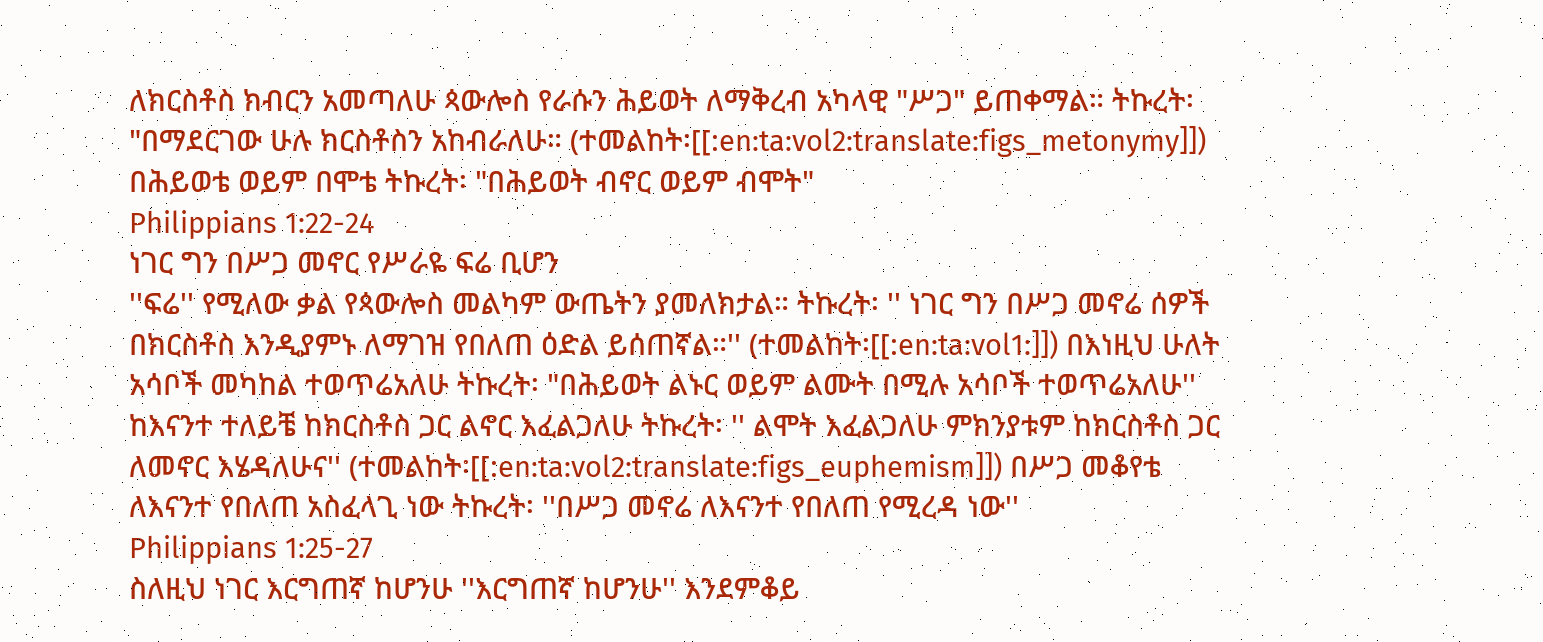ለክርስቶስ ክብርን አመጣለሁ ጳውሎስ የራሱን ሕይወት ለማቅረብ አካላዊ "ሥጋ" ይጠቀማል። ትኩረት፡ "በማደርገው ሁሉ ክርስቶስን አከብራለሁ። (ተመልከት፡[[:en:ta:vol2:translate:figs_metonymy]]) በሕይወቴ ወይም በሞቴ ትኩረት፡ "በሕይወት ብኖር ወይም ብሞት"
Philippians 1:22-24
ነገር ግን በሥጋ መኖር የሥራዬ ፍሬ ቢሆን
''ፍሬ'' የሚለው ቃል የጳውሎስ መልካም ውጤትን ያመለክታል። ትኩረት፡ '' ነገር ግን በሥጋ መኖሬ ሰዎች በክርስቶስ እንዲያምኑ ለማገዝ የበለጠ ዕድል ይሰጠኛል።'' (ተመልከት፡[[:en:ta:vol1:]]) በእነዚህ ሁለት አሳቦች መካከል ተወጥሬአለሁ ትኩረት፡ "በሕይወት ልኑር ወይም ልሙት በሚሉ አሳቦች ተወጥሬአለሁ'' ከእናንተ ተለይቼ ከክርስቶስ ጋር ልኖር እፈልጋለሁ ትኩረት፡ '' ልሞት እፈልጋለሁ ምክንያቱም ከክርስቶስ ጋር ለመኖር እሄዳለሁና'' (ተመልከት፡[[:en:ta:vol2:translate:figs_euphemism]]) በሥጋ መቆየቴ ለእናንተ የበለጠ አስፈላጊ ነው ትኩረት፡ ''በሥጋ መኖሬ ለእናንተ የበለጠ የሚረዳ ነው''
Philippians 1:25-27
ስለዚህ ነገር እርግጠኛ ከሆንሁ ''እርግጠኛ ከሆንሁ'' እንደምቆይ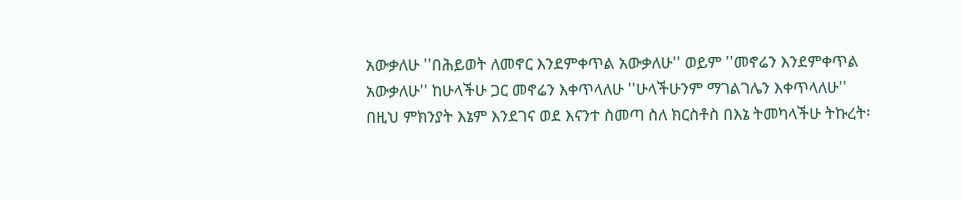አውቃለሁ ''በሕይወት ለመኖር እንደምቀጥል አውቃለሁ'' ወይም ''መኖሬን እንደምቀጥል አውቃለሁ'' ከሁላችሁ ጋር መኖሬን እቀጥላለሁ ''ሁላችሁንም ማገልገሌን እቀጥላለሁ'' በዚህ ምክንያት እኔም እንደገና ወደ እናንተ ስመጣ ስለ ክርስቶስ በእኔ ትመካላችሁ ትኩረት፡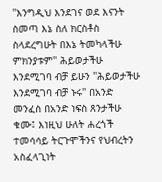''እንግዲህ እንደገና ወደ እናንት ስመጣ እኔ ስለ ክርስቶስ ስላደረግሁት በእኔ ትመካላችሁ ምክንያቱም'' ሕይወታችሁ እንደሚገባ ብቻ ይሁን ''ሕይወታችሁ እንደሚገባ ብቻ ኑሩ'' በአንድ መንፈስ በአንድ ነፍስ ጸንታችሁ ቁሙ፤ እነዚህ ሁለት ሐረጎች ተመሳሳይ ትርጉሞችንና የህብረትን አስፈላጊነት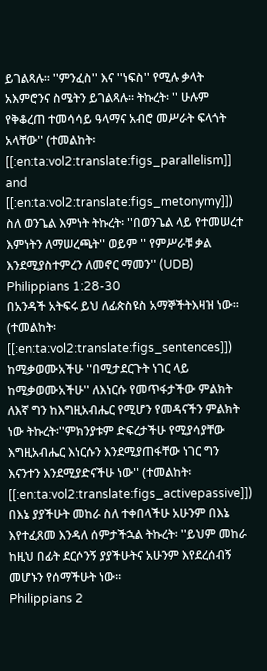ይገልጻሉ። ''ምንፈስ'' እና ''ነፍስ'' የሚሉ ቃላት አእምሮንና ስሜትን ይገልጻሉ። ትኩረት፡ '' ሁሉም የቅቆረጠ ተመሳሳይ ዓላማና አብሮ መሥራት ፍላጎት አላቸው'' (ተመልከት፡[[:en:ta:vol2:translate:figs_parallelism]] and [[:en:ta:vol2:translate:figs_metonymy]]) ስለ ወንጌል እምነት ትኩረት፡ ''በወንጌል ላይ የተመሠረተ እምነትን ለማሠረጫት'' ወይም '' የምሥራቹ ቃል እንደሚያስተምረን ለመኖር ማመን'' (UDB)
Philippians 1:28-30
በአንዳች አትፍሩ ይህ ለፊጵስዩስ አማኞችትእዛዝ ነው። (ተመልከት፡[[:en:ta:vol2:translate:figs_sentences]]) ከሚቃወሙአችሁ ''በሚታደርጉት ነገር ላይ ከሚቃወሙአችሁ'' ለእነርሱ የመጥፋታችው ምልክት ለእኛ ግን ከእግዚአብሔር የሚሆን የመዳናችን ምልክት ነው ትኩረት፡''ምክንያቱም ድፍረታችሁ የሚያሳያቸው እግዚአብሔር እነርሱን እንደሚያጠፋቸው ነገር ግን እናንተን እንደሚያድናችሁ ነው'' (ተመልከት፡[[:en:ta:vol2:translate:figs_activepassive]]) በእኔ ያያችሁት መከራ ስለ ተቀበላችሁ አሁንም በእኔ እየተፈጸመ እንዳለ ሰምታችኋል ትኩረት፡ ''ይህም መከራ ከዚህ በፊት ደርሶንኝ ያያችሁትና አሁንም እየደረሰብኝ መሆኑን የሰማችሁት ነው።
Philippians 2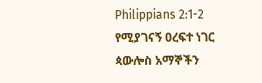Philippians 2:1-2
የሚያገናኝ ዐረፍተ ነገር
ጳውሎስ አማኞችን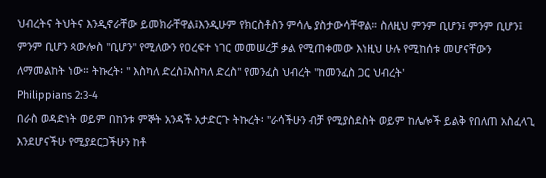ህብረትና ትህትና እንዲኖራቸው ይመክራቸዋል፤እንዲሁም የክርስቶስን ምሳሌ ያስታውሳቸዋል። ስለዚህ ምንም ቢሆን፤ ምንም ቢሆን፤ ምንም ቢሆን ጳውሎስ ''ቢሆን'' የሚለውን የዐረፍተ ነገር መመሠረቻ ቃል የሚጠቀመው እነዚህ ሁሉ የሚከሰቱ መሆናቸውን ለማመልከት ነው። ትኩረት፡ '' እስካለ ድረስ፤እስካለ ድረስ'' የመንፈስ ህብረት ''ከመንፈስ ጋር ህብረት'
Philippians 2:3-4
በራስ ወዳድነት ወይም በከንቱ ምኞት አንዳች አታድርጉ ትኩረት፡ ''ራሳችሁን ብቻ የሚያስደስት ወይም ከሌሎች ይልቅ የበለጠ አስፈላጊ እንደሆናችሁ የሚያደርጋችሁን ከቶ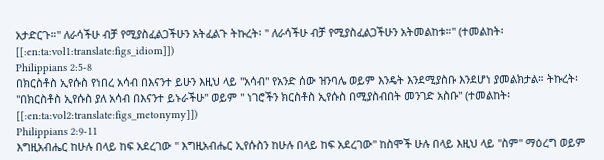አታድርጉ።'' ለራሳችሁ ብቻ የሚያስፈልጋችሁን አትፈልጉ ትኩረት፡ '' ለራሳችሁ ብቻ የሚያስፈልጋችሁን አትመልከቱ።'' (ተመልከት፡[[:en:ta:vol1:translate:figs_idiom]])
Philippians 2:5-8
በክርስቶስ ኢየሱስ የነበረ አሳብ በእናንተ ይሁን እዚህ ላይ ''አሳብ'' የአንድ ሰው ዝንባሌ ወይም እንዴት እንደሚያስቡ እንደሆነ ያመልክታል። ትኩረት፡ ''በክርስቶስ ኢየሱስ ያለ አሳብ በእናንተ ይኑራችሁ'' ወይም '' ነገሮችን ክርስቶስ ኢየሱስ በሚያስብበት መንገድ አስቡ'' (ተመልከት፡[[:en:ta:vol2:translate:figs_metonymy]])
Philippians 2:9-11
እግዚአብሔር ከሁሉ በላይ ከፍ አደረገው '' እግዚአብሔር ኢየሱስን ከሁሉ በላይ ከፍ አደረገው'' ከስሞች ሁሉ በላይ እዚህ ላይ ''ስም'' ማዕረግ ወይም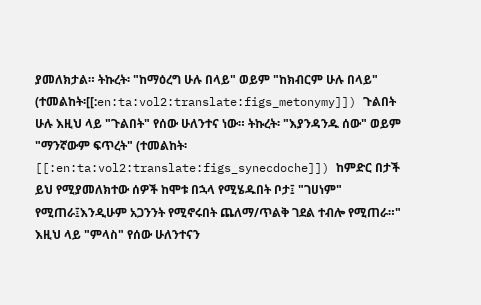ያመለክታል። ትኩረት፡ "ከማዕረግ ሁሉ በላይ" ወይም "ከክብርም ሁሉ በላይ" (ተመልከት፡[[:en:ta:vol2:translate:figs_metonymy]]) ጉልበት ሁሉ እዚህ ላይ "ጉልበት" የሰው ሁለንተና ነው። ትኩረት፡ "እያንዳንዱ ሰው" ወይም "ማንኛውም ፍጥረት" (ተመልከት፡[[:en:ta:vol2:translate:figs_synecdoche]]) ከምድር በታች ይህ የሚያመለክተው ሰዎች ከሞቱ በኋላ የሚሄዱበት ቦታ፤ "ገሀነም" የሚጠራ፤እንዲሁም አጋንንት የሚኖሩበት ጨለማ/ጥልቅ ገደል ተብሎ የሚጠራ።" እዚህ ላይ "ምላስ" የሰው ሁለንተናን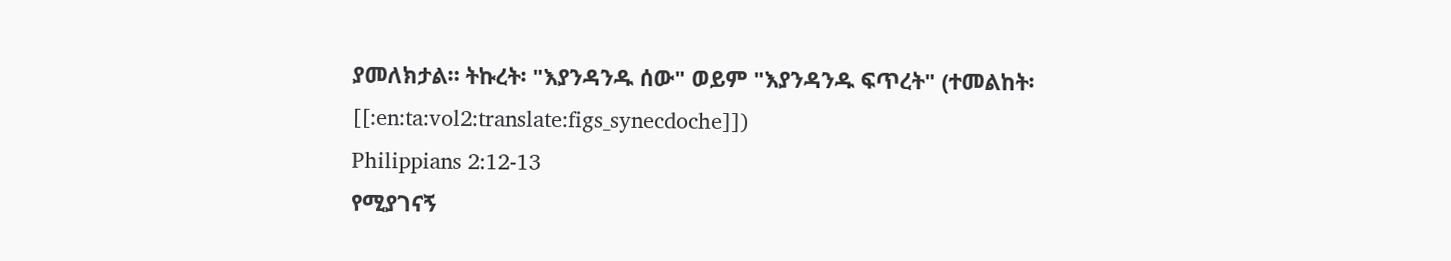ያመለክታል። ትኩረት፡ "እያንዳንዱ ሰው" ወይም "እያንዳንዱ ፍጥረት" (ተመልከት፡[[:en:ta:vol2:translate:figs_synecdoche]])
Philippians 2:12-13
የሚያገናኝ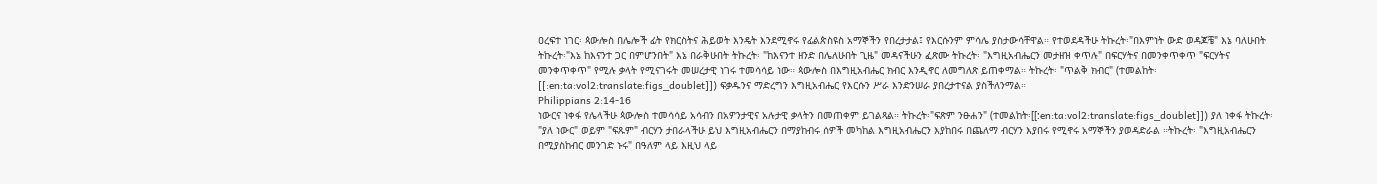ዐረፍተ ነገር፡ ጳውሎስ በሌሎች ፊት የክርስትና ሕይወት እንዴት እንደሚኖሩ የፊልጵስዩስ አማኞችን የበረታታል፤ የእርሱንም ምሳሌ ያስታውሳቸዋል። የተወደዳችሁ ትኩረት፡"በእምነት ውድ ወዳጆቼ" እኔ ባለሁበት ትኩረት፡"እኔ ከእናንተ ጋር በምሆንበት" እኔ በራቅሁበት ትኩረት፡ "ከእናንተ ዘንድ በሌለሁበት ጊዜ" መዳናችሁን ፈጽሙ ትኩረት፡ "እግዚአብሔርን መታዘዝ ቀጥሉ" በፍርሃትና በመንቀጥቀጥ "ፍርሃትና መንቀጥቀጥ" የሚሉ ቃላት የሚናገሩት መሠረታዊ ነገሩ ተመሳሳይ ነው። ጳውሎስ በእግዚአብሔር ክብር እንዲኖር ለመግለጽ ይጠቀማል። ትኩረት፡ "ጥልቅ ክብር" (ተመልከት፡[[:en:ta:vol2:translate:figs_doublet]]) ፍቃዱንና ማድረግን እግዚአብሔር የእርሱን ሥራ እንድንሠራ ያበረታተናል ያስችለንማል።
Philippians 2:14-16
ነውርና ነቀፋ የሌላችሁ ጳውሎስ ተመሳሳይ አሳብን በአዎንታዊና አሉታዊ ቃላትን በመጠቀም ይገልጻል። ትኩረት፡"ፍጽም ንፁሐን" (ተመልከት፡[[:en:ta:vol2:translate:figs_doublet]]) ያለ ነቀፋ ትኩረት፡"ያለ ነውር" ወይም "ፍጹም" ብርሃን ታበራላችሁ ይህ እግዚአብሔርን በማያከብሩ ሰዎች መካከል እግዚአብሔርን እያከበሩ በጨለማ ብርሃን እያበሩ የሚኖሩ አማኞችን ያወዳድራል ።ትኩረት፡ "እግዚአብሔርን በሚያስከብር መንገድ ኑሩ" በዓለም ላይ እዚህ ላይ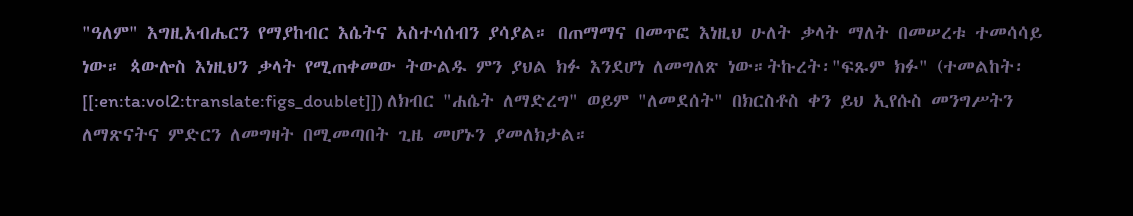"ዓለም" እግዚአብሔርን የማያከብር እሴትና አስተሳሰብን ያሳያል። በጠማማና በመጥፎ እነዚህ ሁለት ቃላት ማለት በመሠረቱ ተመሳሳይ ነው። ጳውሎስ እነዚህን ቃላት የሚጠቀመው ትውልዱ ምን ያህል ክፉ እንደሆነ ለመግለጽ ነው።ትኩረት፡"ፍጹም ክፉ" (ተመልከት፡[[:en:ta:vol2:translate:figs_doublet]]) ለክብር "ሐሴት ለማድረግ" ወይም "ለመደሰት" በክርስቶስ ቀን ይህ ኢየሱስ መንግሥትን ለማጽናትና ምድርን ለመግዛት በሚመጣበት ጊዜ መሆኑን ያመለክታል።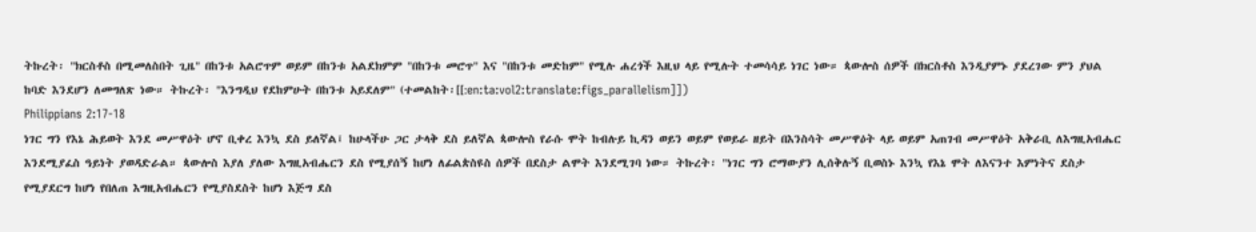ትኩረት፡ "ክርስቶስ በሚመለስበት ጊዜ" በከንቱ አልሮጥም ወይም በከንቱ አልደክምም "በከንቱ መሮጥ" እና "በከንቱ መድከም" የሚሉ ሐረጎች እዚህ ላይ የሚሉት ተመሳሳይ ነገር ነው። ጳውሎስ ሰዎች በክርስቶስ እንዲያምኑ ያደረገው ምን ያህል ከባድ እንደሆን ለመግለጽ ነው። ትኩረት፡ "እንግዲህ የደከምሁት በከንቱ አይደለም" (ተመልከት፡[[:en:ta:vol2:translate:figs_parallelism]])
Philippians 2:17-18
ነገር ግን የእኔ ሕይወት እንደ መሥዋዕት ሆኖ ቢቀረ እንኳ ደስ ይለኛል፤ ከሁላችሁ ጋር ታላቅ ደስ ይለኛል ጳውሎስ የራሱ ሞት ከብሉይ ኪዳን ወይን ወይም የወይራ ዘይት በእንስሳት መሥዋዕት ላይ ወይም አጠገብ መሥዋዕት አቅራቢ ለእግዚአብሔር እንደሚያፈስ ዓይነት ያወዳድራል። ጳውሎስ እያለ ያለው እግዚአብሔርን ደስ የሚያሰኝ ከሆነ ለፊልጵስዩስ ሰዎች በደስታ ልሞት እንደሚገባ ነው። ትኩረት፡ "ነገር ግን ሮማውያን ሊሰቅሉኝ ቢወስኑ እንኳ የእኔ ሞት ለእናንተ እምነትና ደስታ የሚያደርግ ከሆነ የበለጠ እግዚአብሔርን የሚያስደስት ከሆነ እጅግ ደስ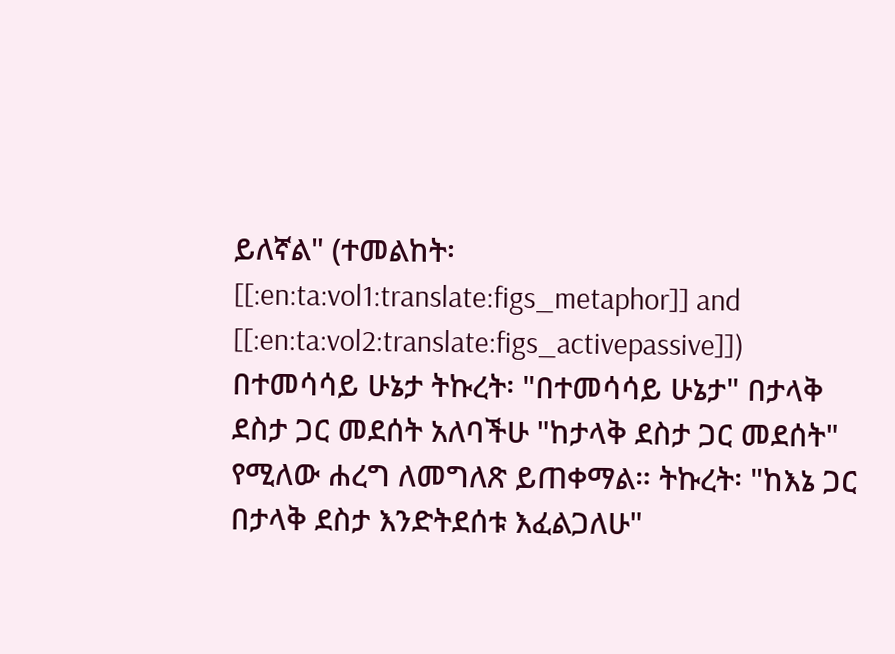ይለኛል" (ተመልከት፡[[:en:ta:vol1:translate:figs_metaphor]] and [[:en:ta:vol2:translate:figs_activepassive]]) በተመሳሳይ ሁኔታ ትኩረት፡ "በተመሳሳይ ሁኔታ" በታላቅ ደስታ ጋር መደሰት አለባችሁ "ከታላቅ ደስታ ጋር መደሰት" የሚለው ሐረግ ለመግለጽ ይጠቀማል። ትኩረት፡ "ከእኔ ጋር በታላቅ ደስታ እንድትደሰቱ እፈልጋለሁ"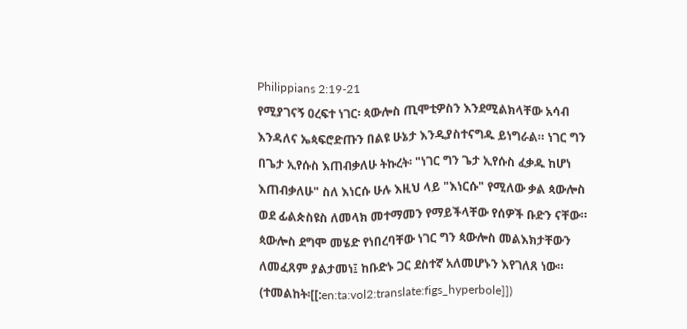Philippians 2:19-21
የሚያገናኝ ዐረፍተ ነገር፡ ጳውሎስ ጢሞቲዎስን እንደሚልክላቸው አሳብ እንዳለና ኤጳፍሮድጡን በልዩ ሁኔታ እንዲያስተናግዱ ይነግራል። ነገር ግን በጌታ ኢየሱስ እጠብቃለሁ ትኩረት፡ "ነገር ግን ጌታ ኢየሱስ ፈቃዱ ከሆነ እጠብቃለሁ" ስለ እነርሱ ሁሉ እዚህ ላይ "እነርሱ" የሚለው ቃል ጳውሎስ ወደ ፊልጵስዩስ ለመላክ መተማመን የማይችላቸው የሰዎች ቡድን ናቸው። ጳውሎስ ደግሞ መሄድ የነበረባቸው ነገር ግን ጳውሎስ መልእክታቸውን ለመፈጸም ያልታመነ፤ ከቡድኑ ጋር ደስተኛ አለመሆኑን እየገለጸ ነው። (ተመልከት፡[[:en:ta:vol2:translate:figs_hyperbole]])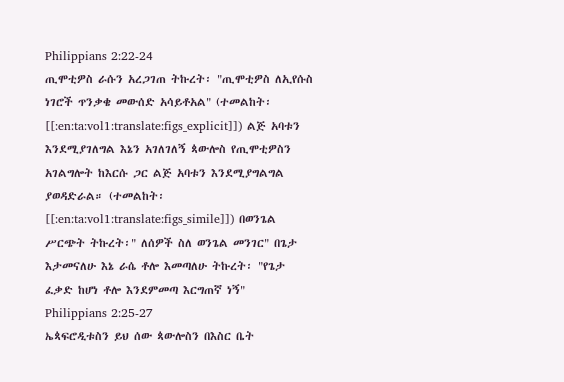Philippians 2:22-24
ጢሞቲዎስ ራሱን አረጋገጠ ትኩረት፡ "ጢሞቲዎስ ለኢየሱስ ነገሮች ጥንቃቄ መውሰድ አሳይቶአል" (ተመልከት፡[[:en:ta:vol1:translate:figs_explicit]]) ልጅ አባቱን እንደሚያገለግል እኔን አገለገለኝ ጳውሎስ የጢሞቲዎስን አገልግሎት ከእርሱ ጋር ልጅ አባቱን እንደሚያግልግል ያወዳድራል። (ተመልከት፡[[:en:ta:vol1:translate:figs_simile]]) በወንጌል ሥርጭት ትኩረት፡" ለሰዎች ስለ ወንጌል መንገር" በጌታ እታመናለሁ እኔ ራሴ ቶሎ እመጣለሁ ትኩረት፡ "የጌታ ፈቃድ ከሆነ ቶሎ እንደምመጣ እርግጠኛ ነኝ"
Philippians 2:25-27
ኤጳፍሮዲቱስን ይህ ሰው ጳውሎስን በእስር ቤት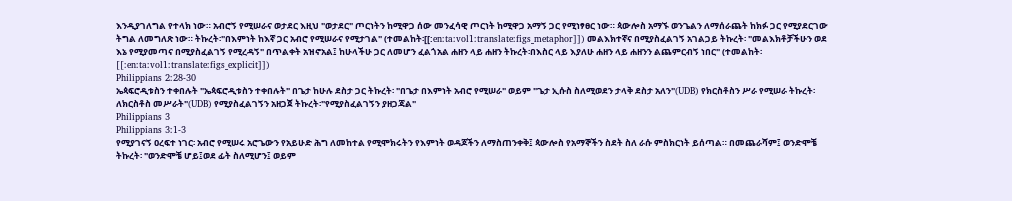እንዲያገለግል የተላክ ነው። አብሮኝ የሚሠራና ወታደር እዚህ "ወታደር" ጦርነትን ከሚዋጋ ሰው መንፈሳዊ ጦርነት ከሚዋጋ አማኝ ጋር የሚነፃፀር ነው። ጳውሎስ አማኙ ወንጌልን ለማሰራጨት ከክፉ ጋር የሚያደርገው ትግል ለመግለጽ ነው። ትኩረት፡"በእምነት ከእኛ ጋር አብሮ የሚሠራና የሚታገል" (ተመልከት፡[[:en:ta:vol1:translate:figs_metaphor]]) መልእክተኛና በሚያስፈልገኝ አገልጋይ ትኩረት፡ "መልእክቶቻችሁን ወደ እኔ የሚያመጣና በሚያስፈልገኝ የሚረዳኝ" በጥልቀት አዝኖአል፤ ከሁላችሁ ጋር ለመሆን ፈልጎአል ሐዘን ላይ ሐዘን ትኩረት፡በእስር ላይ እያለሁ ሐዘን ላይ ሐዘንን ልጨምርብኝ ነበር" (ተመልከት፡[[:en:ta:vol1:translate:figs_explicit]])
Philippians 2:28-30
ኤጳፍሮዲቱስን ተቀበሉት "ኤጳፍሮዲቱስን ተቀበሉት" በጌታ ከሁሉ ደስታ ጋር ትኩረት፡ "በጌታ በእምነት አብሮ የሚሠራ" ወይም "ጌታ ኢሱስ ስለሚወደን ታላቅ ደስታ አለን"(UDB) የክርስቶስን ሥራ የሚሠራ ትኩረት፡ለክርስቶስ መሥራት"(UDB) የሚያስፈልገኝን አዘጋጀ ትኩረት፡"የሚያስፈልገኝን ያዘጋጃል"
Philippians 3
Philippians 3:1-3
የሚያገናኝ ዐረፍተ ነገር፡ አብሮ የሚሠሩ አሮጌውን የአይሁድ ሕግ ለመከተል የሚሞክሩትን የእምነት ወዳጆችን ለማስጠንቀቅ፤ ጳውሎስ የአማኞችን ስደት ስለ ራሱ ምስክርነት ይሰጣል። በመጨራሻም፤ ወንድሞቼ ትኩረት፡ "ወንድሞቼ ሆይ፤ወደ ፊት ስለሚሆን፤ ወይም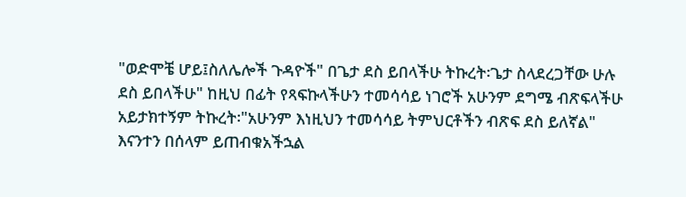"ወድሞቼ ሆይ፤ስለሌሎች ጉዳዮች" በጌታ ደስ ይበላችሁ ትኩረት፡ጌታ ስላደረጋቸው ሁሉ ደስ ይበላችሁ" ከዚህ በፊት የጻፍኩላችሁን ተመሳሳይ ነገሮች አሁንም ደግሜ ብጽፍላችሁ አይታክተኝም ትኩረት፡"አሁንም እነዚህን ተመሳሳይ ትምህርቶችን ብጽፍ ደስ ይለኛል" እናንተን በሰላም ይጠብቁአችኋል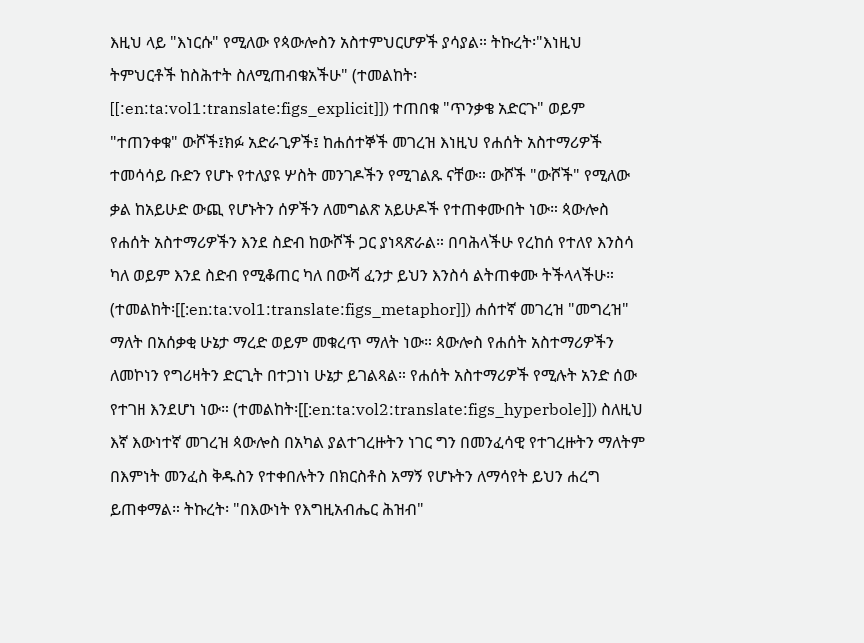እዚህ ላይ "እነርሱ" የሚለው የጳውሎስን አስተምህርሆዎች ያሳያል። ትኩረት፡"እነዚህ ትምህርቶች ከስሕተት ስለሚጠብቁአችሁ" (ተመልከት፡[[:en:ta:vol1:translate:figs_explicit]]) ተጠበቁ "ጥንቃቄ አድርጉ" ወይም "ተጠንቀቁ" ውሾች፤ክፉ አድራጊዎች፤ ከሐሰተኞች መገረዝ እነዚህ የሐሰት አስተማሪዎች ተመሳሳይ ቡድን የሆኑ የተለያዩ ሦስት መንገዶችን የሚገልጹ ናቸው። ውሾች "ውሾች" የሚለው ቃል ከአይሁድ ውጪ የሆኑትን ሰዎችን ለመግልጽ አይሁዶች የተጠቀሙበት ነው። ጳውሎስ የሐሰት አስተማሪዎችን እንደ ስድብ ከውሾች ጋር ያነጻጽራል። በባሕላችሁ የረከሰ የተለየ እንስሳ ካለ ወይም እንደ ስድብ የሚቆጠር ካለ በውሻ ፈንታ ይህን እንስሳ ልትጠቀሙ ትችላላችሁ። (ተመልከት፡[[:en:ta:vol1:translate:figs_metaphor]]) ሐሰተኛ መገረዝ "መግረዝ" ማለት በአሰቃቂ ሁኔታ ማረድ ወይም መቁረጥ ማለት ነው። ጳውሎስ የሐሰት አስተማሪዎችን ለመኮነን የግሪዛትን ድርጊት በተጋነነ ሁኔታ ይገልጻል። የሐሰት አስተማሪዎች የሚሉት አንድ ሰው የተገዘ እንደሆነ ነው። (ተመልከት፡[[:en:ta:vol2:translate:figs_hyperbole]]) ስለዚህ እኛ እውነተኛ መገረዝ ጳውሎስ በአካል ያልተገረዙትን ነገር ግን በመንፈሳዊ የተገረዙትን ማለትም በእምነት መንፈስ ቅዱስን የተቀበሉትን በክርስቶስ አማኝ የሆኑትን ለማሳየት ይህን ሐረግ ይጠቀማል። ትኩረት፡ "በእውነት የእግዚአብሔር ሕዝብ"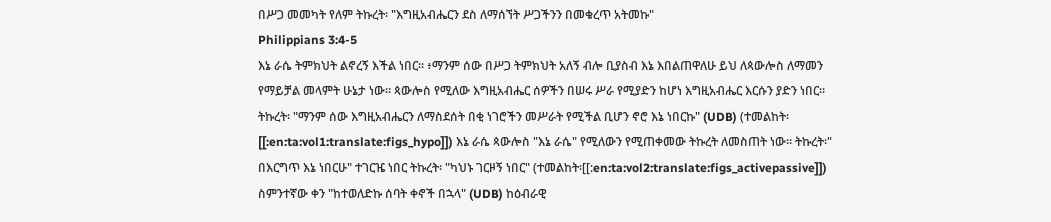በሥጋ መመካት የለም ትኩረት፡ "እግዚአብሔርን ደስ ለማሰኘት ሥጋችንን በመቁረጥ አትመኩ"
Philippians 3:4-5
እኔ ራሴ ትምክህት ልኖረኝ እችል ነበር። ፥ማንም ሰው በሥጋ ትምክህት አለኝ ብሎ ቢያስብ እኔ እበልጠዋለሁ ይህ ለጳውሎስ ለማመን የማይቻል መላምት ሁኔታ ነው። ጳውሎስ የሚለው እግዚአብሔር ሰዎችን በሠሩ ሥራ የሚያድን ከሆነ እግዚአብሔር እርሱን ያድን ነበር። ትኩረት፡ "ማንም ሰው እግዚአብሔርን ለማስደሰት በቂ ነገሮችን መሥራት የሚችል ቢሆን ኖሮ እኔ ነበርኩ" (UDB) (ተመልከት፡[[:en:ta:vol1:translate:figs_hypo]]) እኔ ራሴ ጳውሎስ "እኔ ራሴ" የሚለውን የሚጠቀመው ትኩረት ለመስጠት ነው። ትኩረት፡" በእርግጥ እኔ ነበርሁ" ተገርዤ ነበር ትኩረት፡ "ካህኑ ገርዞኝ ነበር" (ተመልከት፡[[:en:ta:vol2:translate:figs_activepassive]]) ስምንተኛው ቀን "ከተወለድኩ ሰባት ቀኖች በኋላ" (UDB) ከዕብራዊ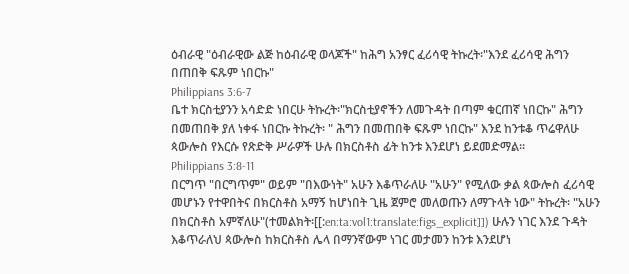ዕብራዊ "ዕብራዊው ልጅ ከዕብራዊ ወላጆች" ከሕግ አንፃር ፈሪሳዊ ትኩረት፡"እንደ ፈሪሳዊ ሕግን በጠበቅ ፍጹም ነበርኩ"
Philippians 3:6-7
ቤተ ክርስቲያንን አሳድድ ነበርሁ ትኩረት፡"ክርስቲያኖችን ለመጉዳት በጣም ቁርጠኛ ነበርኩ" ሕግን በመጠበቅ ያለ ነቀፋ ነበርኩ ትኩረት፡ " ሕግን በመጠበቅ ፍጹም ነበርኩ" እንደ ከንቱቆ ጥሬዋለሁ ጳውሎስ የእርሱ የጽድቅ ሥራዎች ሁሉ በክርስቶስ ፊት ከንቱ እንደሆነ ይደመድማል።
Philippians 3:8-11
በርግጥ "በርግጥም" ወይም "በእውነት" አሁን እቆጥራለሁ "አሁን" የሚለው ቃል ጳውሎስ ፈሪሳዊ መሆኑን የተዋበትና በክርስቶስ አማኝ ከሆነበት ጊዜ ጀምሮ መለወጡን ለማጉላት ነው" ትኩረት፡ "አሁን በክርስቶስ አምኛለሁ"(ተመልክት፡[[:en:ta:vol1:translate:figs_explicit]]) ሁሉን ነገር እንደ ጉዳት እቆጥራለህ ጳውሎስ ከክርስቶስ ሌላ በማንኛውም ነገር መታመን ከንቱ እንደሆነ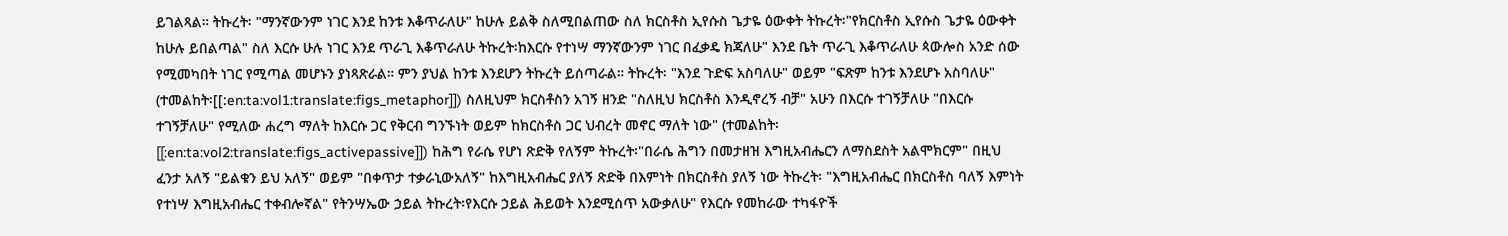ይገልጻል። ትኩረት፡ "ማንኛውንም ነገር እንደ ከንቱ እቆጥራለሁ" ከሁሉ ይልቅ ስለሚበልጠው ስለ ክርስቶስ ኢየሱስ ጌታዬ ዕውቀት ትኩረት፡"የክርስቶስ ኢየሱስ ጌታዬ ዕውቀት ከሁሉ ይበልጣል" ስለ እርሱ ሁሉ ነገር እንደ ጥራጊ እቆጥራለሁ ትኩረት፡ከእርሱ የተነሣ ማንኛውንም ነገር በፈቃዴ ክጃለሁ" እንደ ቤት ጥራጊ እቆጥራለሁ ጳውሎስ አንድ ሰው የሚመካበት ነገር የሚጣል መሆኑን ያነጻጽራል። ምን ያህል ከንቱ እንደሆን ትኩረት ይሰጣራል። ትኩረት፡ "እንደ ጉድፍ አስባለሁ" ወይም "ፍጽም ከንቱ እንደሆኑ አስባለሁ" (ተመልከት፡[[:en:ta:vol1:translate:figs_metaphor]]) ስለዚህም ክርስቶስን አገኝ ዘንድ "ስለዚህ ክርስቶስ እንዲኖረኝ ብቻ" አሁን በእርሱ ተገኝቻለሁ "በእርሱ ተገኝቻለሁ" የሚለው ሐረግ ማለት ከእርሱ ጋር የቅርብ ግንኙነት ወይም ከክርስቶስ ጋር ህብረት መኖር ማለት ነው" (ተመልከት፡[[:en:ta:vol2:translate:figs_activepassive]]) ከሕግ የራሴ የሆነ ጽድቅ የለኝም ትኩረት፡"በራሴ ሕግን በመታዘዝ እግዚአብሔርን ለማስደስት አልሞክርም" በዚህ ፈንታ አለኝ "ይልቁን ይህ አለኝ" ወይም "በቀጥታ ተቃራኒውአለኝ" ከእግዚአብሔር ያለኝ ጽድቅ በእምነት በክርስቶስ ያለኝ ነው ትኩረት፡ "እግዚአብሔር በክርስቶስ ባለኝ እምነት የተነሣ እግዚአብሔር ተቀብሎኛል" የትንሣኤው ኃይል ትኩረት፡የእርሱ ኃይል ሕይወት እንደሚሰጥ አውቃለሁ" የእርሱ የመከራው ተካፋዮች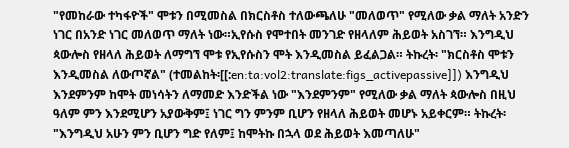"የመከራው ተካፋዮች" ሞቱን በሚመስል በክርስቶስ ተለውጫለሁ "መለወጥ" የሚለው ቃል ማለት አንድን ነገር በአንድ ነገር መለወጥ ማለት ነው።ኢየሱስ የሞተበት መንገድ የዘላለም ሕይወት አስገኘ። እንግዲህ ጳውሎስ የዘላለ ሕይወት ለማግኘ ሞቱ የኢየሱስን ሞት እንዲመስል ይፈልጋል። ትኩረት፡ "ክርስቶስ ሞቱን እንዲመስል ለውጦኛል" (ተመልከት፡[[:en:ta:vol2:translate:figs_activepassive]]) እንግዲህ እንደምንም ከሞት መነሳትን ለማመድ እንድችል ነው "እንደምንም" የሚለው ቃል ማለት ጳውሎስ በዚህ ዓለም ምን እንደሚሆን አያውቅም፤ ነገር ግን ምንም ቢሆን የዘላለ ሕይወት መሆኑ አይቀርም። ትኩረት፡ "እንግዲህ አሁን ምን ቢሆን ግድ የለም፤ ከሞትኩ በኋላ ወደ ሕይወት እመጣለሁ"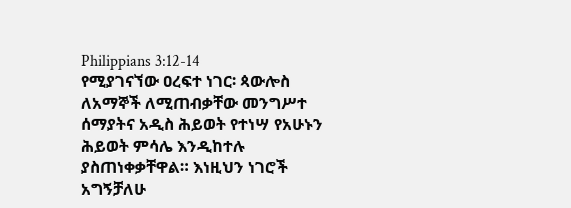Philippians 3:12-14
የሚያገናኘው ዐረፍተ ነገር፡ ጳውሎስ ለአማኞች ለሚጠብቃቸው መንግሥተ ሰማያትና አዲስ ሕይወት የተነሣ የአሁኑን ሕይወት ምሳሌ እንዲከተሉ ያስጠነቀቃቸዋል። እነዚህን ነገሮች አግኝቻለሁ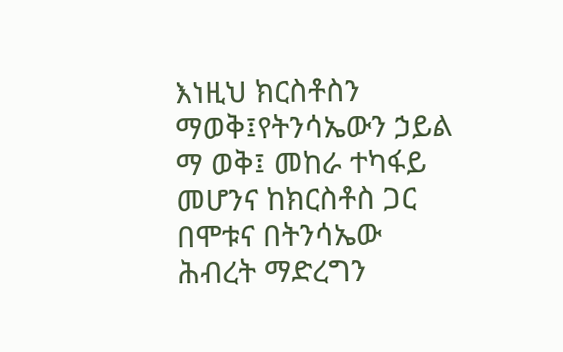እነዚህ ክርስቶስን ማወቅ፤የትንሳኤውን ኃይል ማ ወቅ፤ መከራ ተካፋይ መሆንና ከክርስቶስ ጋር በሞቱና በትንሳኤው ሕብረት ማድረግን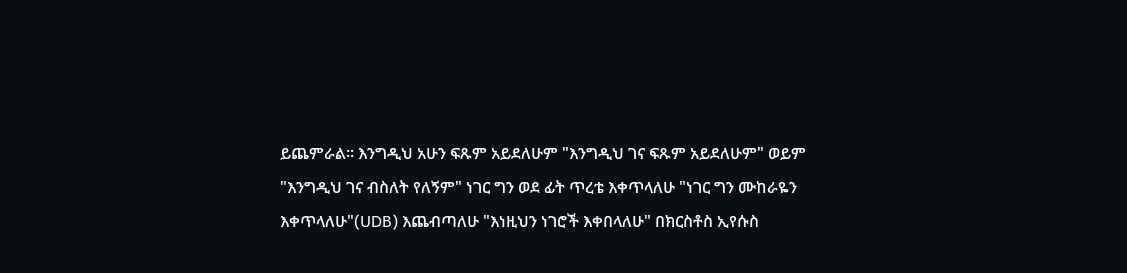ይጨምራል። እንግዲህ አሁን ፍጹም አይደለሁም "እንግዲህ ገና ፍጹም አይደለሁም" ወይም "እንግዲህ ገና ብስለት የለኝም" ነገር ግን ወደ ፊት ጥረቴ እቀጥላለሁ "ነገር ግን ሙከራዬን እቀጥላለሁ"(UDB) እጨብጣለሁ "እነዚህን ነገሮች እቀበላለሁ" በክርስቶስ ኢየሱስ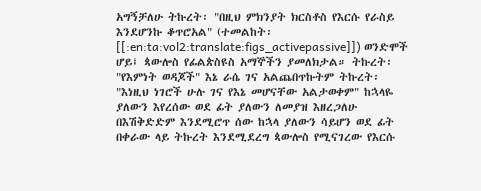አግኝቻለሁ ትኩረት፡ "በዚህ ምክንያት ክርስቶስ የእርሱ የራስይ እንደሆንኩ ቆጥሮአል" (ተመልከት፡[[:en:ta:vol2:translate:figs_activepassive]]) ወንድሞች ሆይ፤ ጳውሎስ የፊልጵስዩስ አማኞችን ያመለክታል። ትኩረት፡ "የእምነት ወዳጆች" እኔ ራሴ ገና አልጨበጥኩትም ትኩረት፡ "እነዚህ ነገሮች ሁሉ ገና የእኔ መሆናቸው አልታወቀም" ከኋላዬ ያለውን እየረሰው ወደ ፊት ያለውን ለመያዝ እዘረጋለሁ በእሽቅድድም እንደሚሮጥ ሰው ከኋላ ያለውን ሳይሆን ወደ ፊት በቀራው ላይ ትኩረት እንደሚደረግ ጳውሎስ የሚናገረው የእርሱ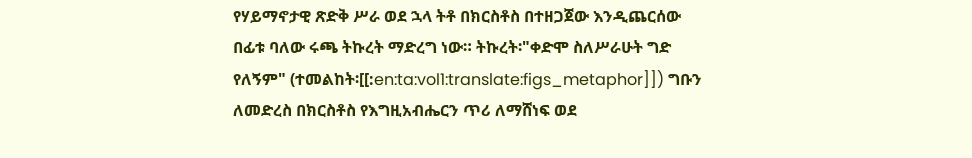የሃይማኖታዊ ጽድቅ ሥራ ወደ ኋላ ትቶ በክርስቶስ በተዘጋጀው እንዲጨርሰው በፊቱ ባለው ሩጫ ትኩረት ማድረግ ነው። ትኩረት፡"ቀድሞ ስለሥራሁት ግድ የለኝም" (ተመልከት፡[[:en:ta:vol1:translate:figs_metaphor]]) ግቡን ለመድረስ በክርስቶስ የእግዚአብሔርን ጥሪ ለማሸነፍ ወደ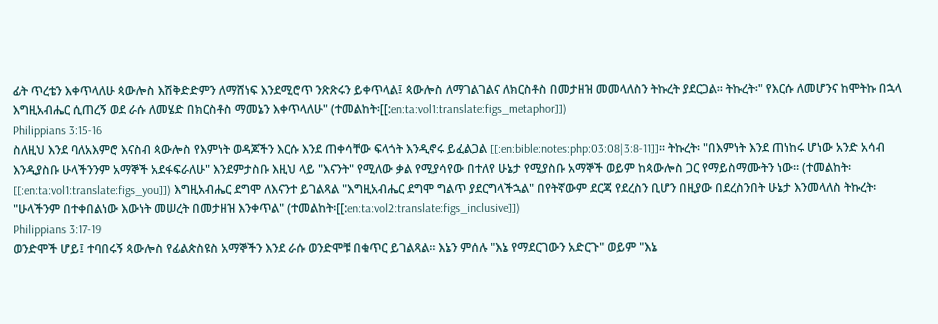ፊት ጥረቴን እቀጥላለሁ ጳውሎስ እሽቅድድምን ለማሸነፍ እንደሚሮጥ ንጽጽሩን ይቀጥላል፤ ጳውሎስ ለማገልገልና ለክርስቶስ በመታዘዝ መመላለስን ትኩረት ያደርጋል። ትኩረት፡" የእርሱ ለመሆንና ከሞትኩ በኋላ እግዚአብሔር ሲጠረኝ ወደ ራሱ ለመሄድ በክርስቶስ ማመኔን እቀጥላለሁ" (ተመልከት፡[[:en:ta:vol1:translate:figs_metaphor]])
Philippians 3:15-16
ስለዚህ እንደ ባለአእምሮ እናስብ ጳውሎስ የእምነት ወዳጆችን እርሱ እንደ ጠቀሳቸው ፍላጎት እንዲኖሩ ይፈልጋል [[:en:bible:notes:php:03:08|3:8-11]]። ትኩረት፡ "በእምነት እንደ ጠነከሩ ሆነው አንድ አሳብ እንዲያስቡ ሁላችንንም አማኞች አደፋፍራለሁ" እንደምታስቡ እዚህ ላይ "እናንት" የሚለው ቃል የሚያሳየው በተለየ ሁኔታ የሚያስቡ አማኞች ወይም ከጳውሎስ ጋር የማይስማሙትን ነው። (ተመልከት፡[[:en:ta:vol1:translate:figs_you]]) እግዚአብሔር ደግሞ ለእናንተ ይገልጻል "እግዚአብሔር ደግሞ ግልጥ ያደርግላችኋል" በየትኛውም ደርጃ የደረስን ቢሆን በዚያው በደረስንበት ሁኔታ እንመላለስ ትኩረት፡"ሁላችንም በተቀበልነው እውነት መሠረት በመታዘዝ እንቀጥል" (ተመልከት፡[[:en:ta:vol2:translate:figs_inclusive]])
Philippians 3:17-19
ወንድሞች ሆይ፤ ተባበሩኝ ጳውሎስ የፊልጵስዩስ አማኞችን እንደ ራሱ ወንድሞቹ በቁጥር ይገልጻል። እኔን ምሰሉ "እኔ የማደርገውን አድርጉ" ወይም "እኔ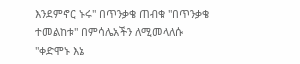እንደምኖር ኑሩ" በጥንቃቄ ጠብቁ "በጥንቃቄ ተመልከቱ" በምሳሌአችን ለሚመላለሱ "ቀድሞኑ እኔ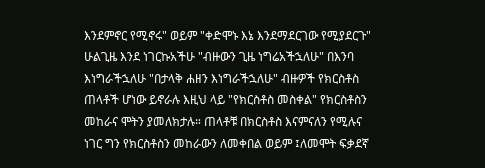እንደምኖር የሚኖሩ" ወይም "ቀድሞኑ እኔ እንደማደርገው የሚያደርጉ" ሁልጊዜ እንደ ነገርኩአችሁ "ብዙውን ጊዜ ነግሬአችኋለሁ" በእንባ እነግራችኋለሁ "በታላቅ ሐዘን እነግራችኋለሁ" ብዙዎች የክርስቶስ ጠላቶች ሆነው ይኖራሉ እዚህ ላይ "የክርስቶስ መስቀል" የክርስቶስን መከራና ሞትን ያመለክታሉ። ጠላቶቹ በክርስቶስ እናምናለን የሚሉና ነገር ግን የክርስቶስን መከራውን ለመቀበል ወይም ፤ለመሞት ፍቃደኛ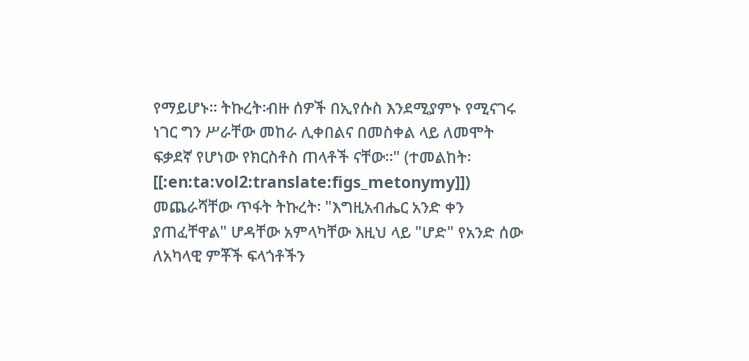የማይሆኑ። ትኩረት፡ብዙ ሰዎች በኢየሱስ እንደሚያምኑ የሚናገሩ ነገር ግን ሥራቸው መከራ ሊቀበልና በመስቀል ላይ ለመሞት ፍቃደኛ የሆነው የክርስቶስ ጠላቶች ናቸው።" (ተመልከት፡[[:en:ta:vol2:translate:figs_metonymy]]) መጨራሻቸው ጥፋት ትኩረት፡ "እግዚአብሔር አንድ ቀን ያጠፈቸዋል" ሆዳቸው አምላካቸው እዚህ ላይ "ሆድ" የአንድ ሰው ለአካላዊ ምቾች ፍላጎቶችን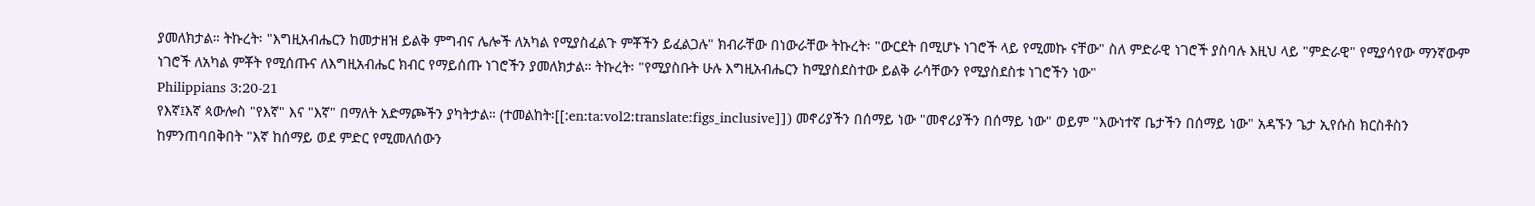ያመለክታል። ትኩረት፡ "እግዚአብሔርን ከመታዘዝ ይልቅ ምግብና ሌሎች ለአካል የሚያስፈልጉ ምቾችን ይፈልጋሉ" ክብራቸው በነውራቸው ትኩረት፡ "ውርደት በሚሆኑ ነገሮች ላይ የሚመኩ ናቸው" ስለ ምድራዊ ነገሮች ያስባሉ እዚህ ላይ "ምድራዊ" የሚያሳየው ማንኛውም ነገሮች ለአካል ምቾት የሚሰጡና ለእግዚአብሔር ክብር የማይሰጡ ነገሮችን ያመለክታል። ትኩረት፡ "የሚያስቡት ሁሉ እግዚአብሔርን ከሚያስደስተው ይልቅ ራሳቸውን የሚያስደስቱ ነገሮችን ነው"
Philippians 3:20-21
የእኛ፤እኛ ጳውሎስ "የእኛ" እና "እኛ" በማለት አድማጮችን ያካትታል። (ተመልከት፡[[:en:ta:vol2:translate:figs_inclusive]]) መኖሪያችን በሰማይ ነው "መኖሪያችን በሰማይ ነው" ወይም "እውነተኛ ቤታችን በሰማይ ነው" አዳኙን ጌታ ኢየሱስ ክርስቶስን ከምንጠባበቅበት "እኛ ከሰማይ ወደ ምድር የሚመለሰውን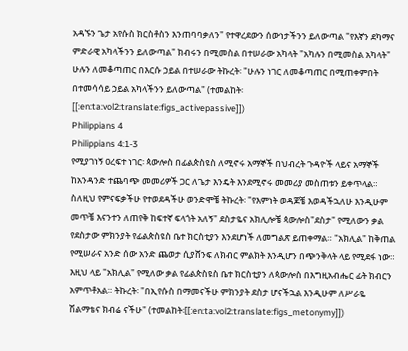አዳኙን ጌታ አየሱስ ክርስቶስን እንጠባባቃለን" የተዋረደውን ሰውነታችንን ይለውጣል "የእኛን ደካማና ምድራዊ አካላችንን ይለውጣል" ክብሩን በሚመስል በተሠራው አካላት "አካሉን በሚመስል አካላት" ሁሉን ለመቆጣጠር በእርሱ ኃይል በተሠራው ትኩረት፡ "ሁሉን ነገር ለመቆጣጠር በሚጠቀምበት በተመሳሳይ ኃይል አካላችንን ይለውጣል" (ተመልከት፡[[:en:ta:vol2:translate:figs_activepassive]])
Philippians 4
Philippians 4:1-3
የሚያገነኝ ዐረፍተ ነገር፡ ጳውሎስ በፊልጵስዩስ ለሚኖሩ አማኞች በህብረት ጉዳዮች ላይና አማኞች ከአንዳንድ ተጨባጭ መመሪዎች ጋር ለጌታ እንዴት እንደሚኖሩ መመሪያ መስጠቱን ይቀጥላል። ስለዚህ የምናፍቃችሁ የተወደዳችሁ ወንድሞቼ ትኩረት፡ "የእምነት ወዳጆቼ እወዳችኋለሁ እንዲሁም መጥቼ እናንተን ለጠየቅ ከፍተኛ ፍላጎት አለኝ" ደስታዬና አክሊሎቼ ጳውሎስ"ደስታ" የሚለውን ቃል የደስታው ምክንያት የፊልጵስዩስ ቤተ ክርስቲያን እንደሆነች ለመግልጽ ይጠቀማል። "አክሊል" ከቅጠል የሚሠራና አንድ ሰው አንድ ጨወታ ሲያሸንፍ ለክብር ምልክት እንዲሆን በጭንቅላት ላይ የሚደፋ ነው። እዚህ ላይ "አክሊል" የሚለው ቃል የፊልጵስዩስ ቤተ ክርስቲያን ለጳውሎስ በእግዚአብሔር ፊት ክብርን አምጥቶአል። ትኩረት፡ "በኢየሱስ በማመናችሁ ምክንያት ደስታ ሆናችኋል እንዲሁም ለሥራዬ ሽልማቴና ክብሬ ናችሁ" (ተመልከት፡[[:en:ta:vol2:translate:figs_metonymy]])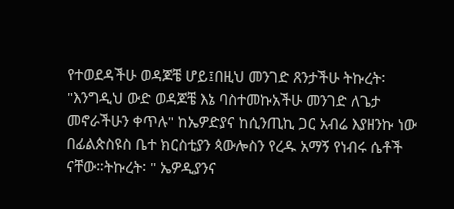የተወደዳችሁ ወዳጆቼ ሆይ፤በዚህ መንገድ ጸንታችሁ ትኩረት፡ "እንግዲህ ውድ ወዳጆቼ እኔ ባስተመኩአችሁ መንገድ ለጌታ መኖራችሁን ቀጥሉ" ከኤዎድያና ከሲንጢኪ ጋር አብሬ እያዘንኩ ነው በፊልጵስዩስ ቤተ ክርስቲያን ጳውሎስን የረዱ አማኝ የነብሩ ሴቶች ናቸው።ትኩረት፡ " ኤዎዲያንና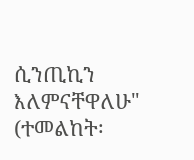ሲንጢኪን እለምናቸዋለሁ" (ተመልከት፡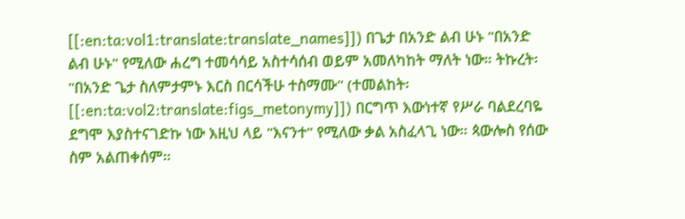[[:en:ta:vol1:translate:translate_names]]) በጌታ በአንድ ልብ ሁኑ "በአንድ ልብ ሁኑ" የሚለው ሐረግ ተመሳሳይ አስተሳሰብ ወይም አመለካከት ማለት ነው። ትኩረት፡ "በአንድ ጌታ ስለምታምኑ እርስ በርሳችሁ ተስማሙ" (ተመልከት፡[[:en:ta:vol2:translate:figs_metonymy]]) በርግጥ እውነተኛ የሥራ ባልደረባዬ ደግሞ እያስተናገድኩ ነው እዚህ ላይ "እናንተ" የሚለው ቃል አስፈላጊ ነው። ጳውሎስ የሰው ስም አልጠቀሰም።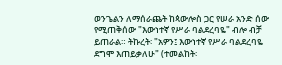ወንጌልን ለማሰራጨት ከጳውሎስ ጋር የሠራ አንድ ሰው የሚጠቅሰው "እውነተኛ የሥራ ባልደረባዬ" ብሎ ብቻ ይጠራል። ትኩረት፡ "አዎን፤ እውነተኛ የሥራ ባልደረባዬ ደግሞ እጠይቃለሁ" (ተመልከት፡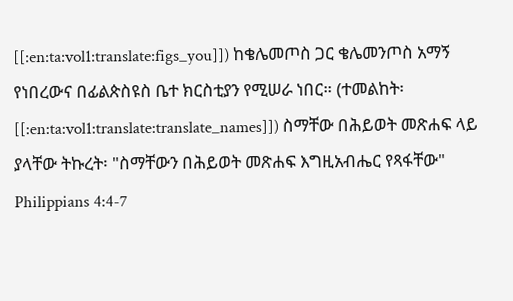[[:en:ta:vol1:translate:figs_you]]) ከቄሌመጦስ ጋር ቄሌመንጦስ አማኝ የነበረውና በፊልጵስዩስ ቤተ ክርስቲያን የሚሠራ ነበር። (ተመልከት፡[[:en:ta:vol1:translate:translate_names]]) ስማቸው በሕይወት መጽሐፍ ላይ ያላቸው ትኩረት፡ "ስማቸውን በሕይወት መጽሐፍ እግዚአብሔር የጻፋቸው"
Philippians 4:4-7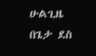ሁልጊዜ በጌታ ደስ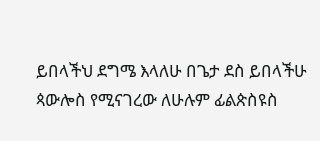ይበላችህ ደግሜ እላለሁ በጌታ ደስ ይበላችሁ ጳውሎስ የሚናገረው ለሁሉም ፊልጵስዩስ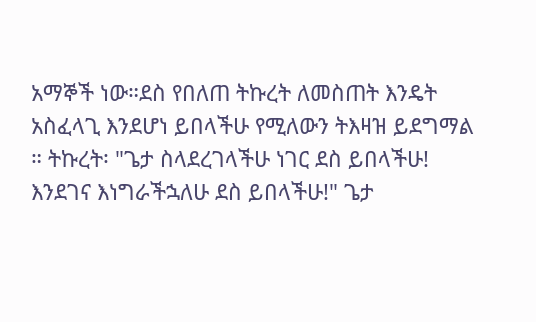አማኞች ነው።ደስ የበለጠ ትኩረት ለመስጠት እንዴት አስፈላጊ እንደሆነ ይበላችሁ የሚለውን ትእዛዝ ይደግማል ። ትኩረት፡ "ጌታ ስላደረገላችሁ ነገር ደስ ይበላችሁ! እንደገና እነግራችኋለሁ ደስ ይበላችሁ!" ጌታ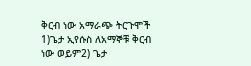ቅርብ ነው አማራጭ ትርጉሞች 1)ጌታ ኢየሱስ ለአማኞቹ ቅርብ ነው ወይም2) ጌታ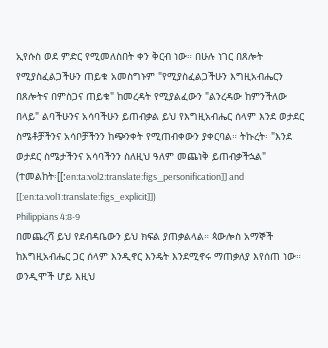ኢየሱስ ወደ ምድር የሚመለስበት ቀን ቅርብ ነው። በሁሉ ነገር በጸሎት የሚያስፈልጋችሁን ጠይቁ አመስግኑም "የሚያስፈልጋችሁን እግዚአብሔርን በጸሎትና በምስጋና ጠይቁ" ከመረዳት የሚያልፈውን "ልንረዳው ከምንችለው በላይ" ልባችሁንና አሳባችሁን ይጠብቃል ይህ የእግዚአብሔር ሰላም እንደ ወታደር ስሜቶቻችንና አሳቦቻችንን ከጭንቀት የሚጠብቀውን ያቀርባል። ትኩረት፡ "እንደ ወታደር ስሜታችንና አሳባችንን ስለዚህ ዓለም መጨነቅ ይጠብቃችኋል" (ተመልከት፡[[:en:ta:vol2:translate:figs_personification]] and [[:en:ta:vol1:translate:figs_explicit]])
Philippians 4:8-9
በመጨረሻ ይህ የደብዳቤውን ይህ ክፍል ያጠቃልላል። ጳውሎስ አማኞች ከእግዚአብሔር ጋር ሰላም እንዲኖር እንዴት እንደሚኖሩ ማጠቃለያ እየሰጠ ነው። ወንዲሞች ሆይ እዚህ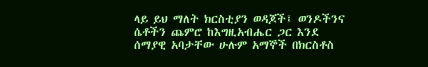ላይ ይህ ማለት ክርስቲያን ወዳጆች፤ ወንዶችንና ሴቶችን ጨምሮ ከእግዚአብሔር ጋር እንደ ሰማያዊ አባታቸው ሁሉም አማኞች በክርስቶስ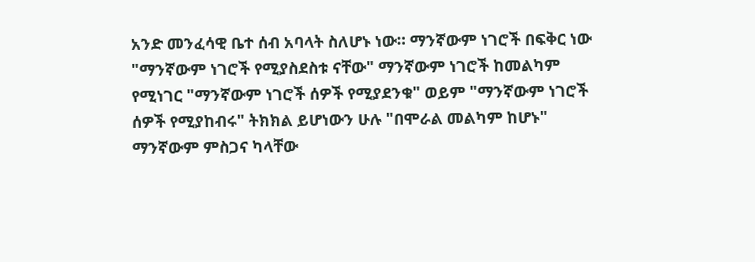አንድ መንፈሳዊ ቤተ ሰብ አባላት ስለሆኑ ነው። ማንኛውም ነገሮች በፍቅር ነው "ማንኛውም ነገሮች የሚያስደስቱ ናቸው" ማንኛውም ነገሮች ከመልካም የሚነገር "ማንኛውም ነገሮች ሰዎች የሚያደንቁ" ወይም "ማንኛውም ነገሮች ሰዎች የሚያከብሩ" ትክክል ይሆነውን ሁሉ "በሞራል መልካም ከሆኑ" ማንኛውም ምስጋና ካላቸው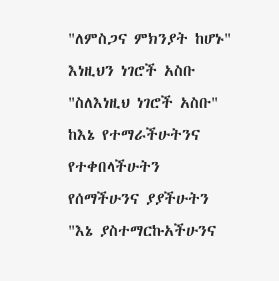"ለምስጋና ምክንያት ከሆኑ" እነዚህን ነገሮች አስቡ "ስለእነዚህ ነገሮች አስቡ" ከእኔ የተማራችሁትንና የተቀበላችሁትን የሰማችሁንና ያያችሁትን "እኔ ያስተማርኩአችሁንና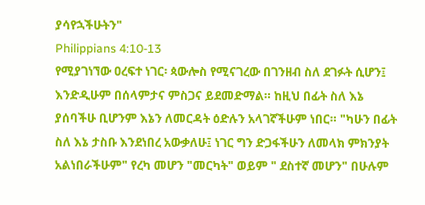ያሳየኋችሁትን"
Philippians 4:10-13
የሚያገነኘው ዐረፍተ ነገር፡ ጳውሎስ የሚናገረው በገንዘብ ስለ ደገፉት ሲሆን፤ እንድዲሁም በሰላምታና ምስጋና ይደመድማል። ከዚህ በፊት ስለ እኔ ያሰባችሁ ቢሆንም እኔን ለመርዳት ዕድሉን አላገኛችሁም ነበር። "ካሁን በፊት ስለ እኔ ታስቡ እንደነበረ አውቃለሁ፤ ነገር ግን ድጋፋችሁን ለመላክ ምክንያት አልነበራችሁም" የረካ መሆን "መርካት" ወይም " ደስተኛ መሆን" በሁሉም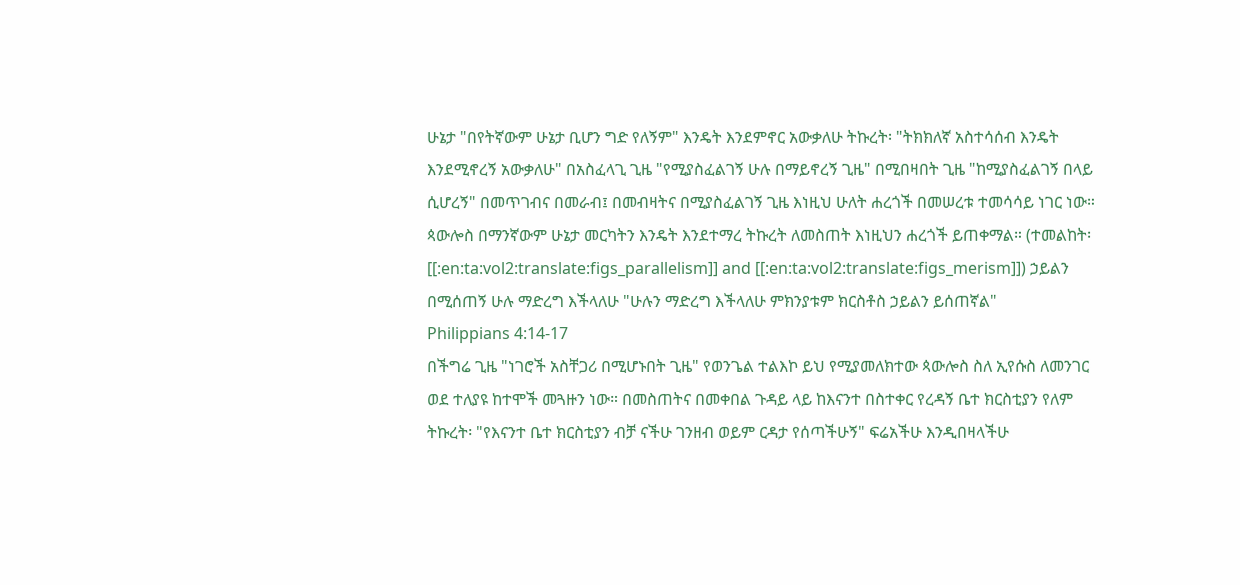ሁኔታ "በየትኛውም ሁኔታ ቢሆን ግድ የለኝም" እንዴት እንደምኖር አውቃለሁ ትኩረት፡ "ትክክለኛ አስተሳሰብ እንዴት እንደሚኖረኝ አውቃለሁ" በአስፈላጊ ጊዜ "የሚያስፈልገኝ ሁሉ በማይኖረኝ ጊዜ" በሚበዛበት ጊዜ "ከሚያስፈልገኝ በላይ ሲሆረኝ" በመጥገብና በመራብ፤ በመብዛትና በሚያስፈልገኝ ጊዜ እነዚህ ሁለት ሐረጎች በመሠረቱ ተመሳሳይ ነገር ነው። ጳውሎስ በማንኛውም ሁኔታ መርካትን እንዴት እንደተማረ ትኩረት ለመስጠት እነዚህን ሐረጎች ይጠቀማል። (ተመልከት፡[[:en:ta:vol2:translate:figs_parallelism]] and [[:en:ta:vol2:translate:figs_merism]]) ኃይልን በሚሰጠኝ ሁሉ ማድረግ እችላለሁ "ሁሉን ማድረግ እችላለሁ ምክንያቱም ክርስቶስ ኃይልን ይሰጠኛል"
Philippians 4:14-17
በችግሬ ጊዜ "ነገሮች አስቸጋሪ በሚሆኑበት ጊዜ" የወንጌል ተልእኮ ይህ የሚያመለክተው ጳውሎስ ስለ ኢየሱስ ለመንገር ወደ ተለያዩ ከተሞች መጓዙን ነው። በመስጠትና በመቀበል ጉዳይ ላይ ከእናንተ በስተቀር የረዳኝ ቤተ ክርስቲያን የለም ትኩረት፡ "የእናንተ ቤተ ክርስቲያን ብቻ ናችሁ ገንዘብ ወይም ርዳታ የሰጣችሁኝ" ፍሬአችሁ እንዲበዛላችሁ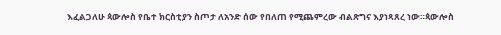እፈልጋለሁ ጳውሎስ የቤተ ክርስቲያን ስጦታ ለአንድ ሰው የበለጠ የሚጨምረው ብልጽግና እያነጻጸረ ነው።ጳውሎስ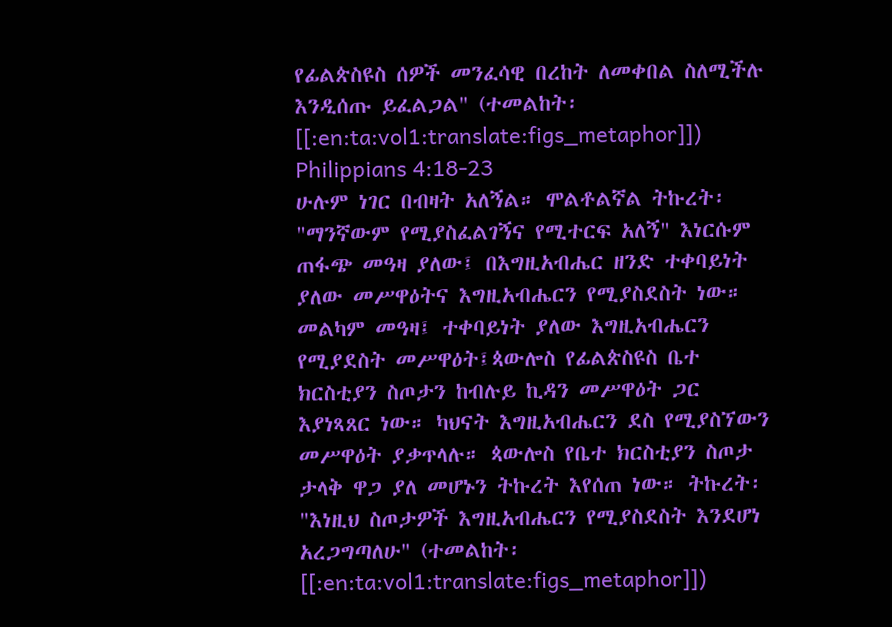የፊልጵስዩስ ሰዎች መንፈሳዊ በረከት ለመቀበል ስለሚችሉ እንዲሰጡ ይፈልጋል" (ተመልከት፡[[:en:ta:vol1:translate:figs_metaphor]])
Philippians 4:18-23
ሁሉም ነገር በብዛት አለኝል። ሞልቶልኛል ትኩረት፡ "ማንኛውም የሚያስፈልገኝና የሚተርፍ አለኝ" እነርሱም ጠፋጭ መዓዛ ያለው፤ በእግዚአብሔር ዘንድ ተቀባይነት ያለው መሥዋዕትና እግዚአብሔርን የሚያስደስት ነው። መልካም መዓዛ፤ ተቀባይነት ያለው እግዚአብሔርን የሚያደስት መሥዋዕት፤ጳውሎስ የፊልጵስዩስ ቤተ ክርስቲያን ስጦታን ከብሉይ ኪዳን መሥዋዕት ጋር እያነጻጸር ነው። ካህናት እግዚአብሔርን ደስ የሚያስኘውን መሥዋዕት ያቃጥላሉ። ጳውሎስ የቤተ ክርስቲያን ስጦታ ታላቅ ዋጋ ያለ መሆኑን ትኩረት እየሰጠ ነው። ትኩረት፡ "እነዚህ ስጦታዎች እግዚአብሔርን የሚያስደስት እንደሆነ አረጋግጣለሁ" (ተመልከት፡[[:en:ta:vol1:translate:figs_metaphor]])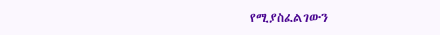የሚያስፈልገውን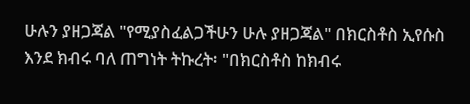ሁሉን ያዘጋጃል "የሚያስፈልጋችሁን ሁሉ ያዘጋጃል" በክርስቶስ ኢየሱስ እንደ ክብሩ ባለ ጠግነት ትኩረት፡ "በክርስቶስ ከክብሩ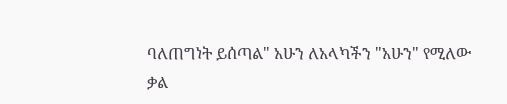ባለጠግነት ይሰጣል" አሁን ለአላካችን "አሁን" የሚለው ቃል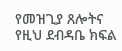የመዝጊያ ጸሎትና የዚህ ደብዳቤ ክፍል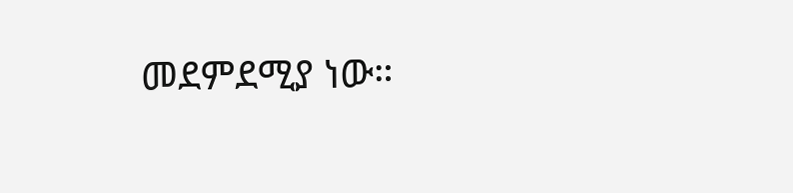መደምደሚያ ነው።